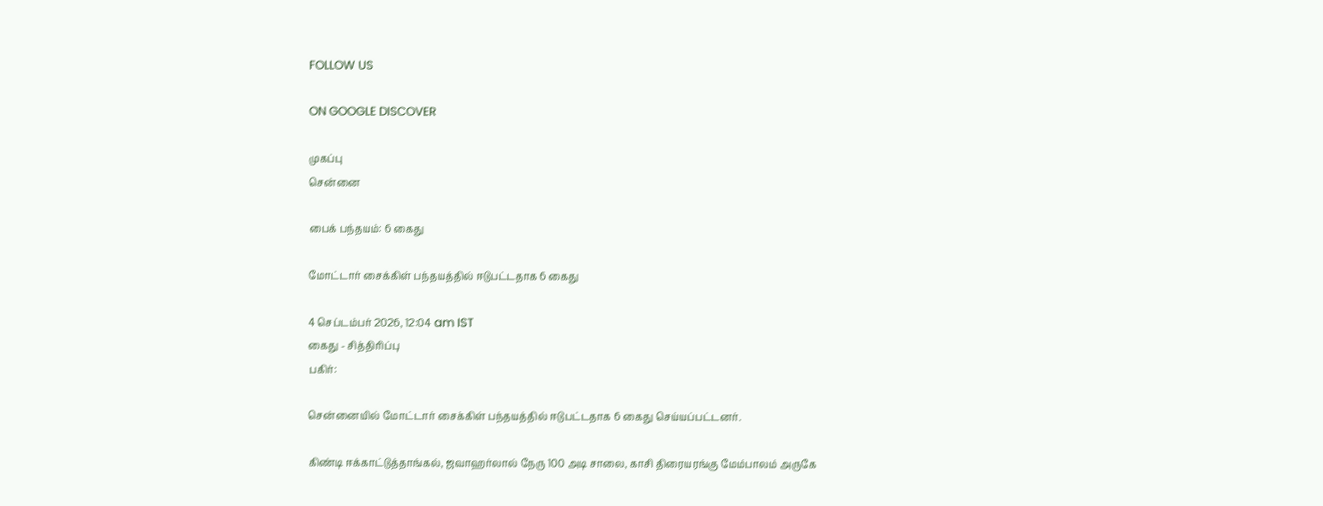FOLLOW US

ON GOOGLE DISCOVER

முகப்பு
சென்னை

பைக் பந்தயம்: 6 கைது

மோட்டார் சைக்கிள் பந்தயத்தில் ஈடுபட்டதாக 6 கைது

4 செப்டம்பர் 2026, 12:04 am IST
கைது - சித்திரிப்பு
பகிர்:

சென்னையில் மோட்டார் சைக்கிள் பந்தயத்தில் ஈடுபட்டதாக 6 கைது செய்யப்பட்டனர்.

கிண்டி ஈக்காட்டுத்தாங்கல், ஜவாஹர்லால் நேரு 100 அடி சாலை, காசி திரையரங்கு மேம்பாலம் அருகே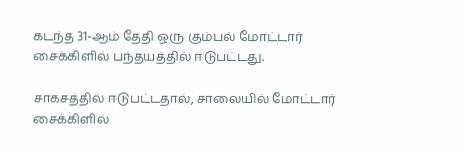கடந்த 31-ஆம் தேதி ஒரு கும்பல் மோட்டார் சைக்கிளில் பந்தயத்தில் ஈடுபட்டது.

சாகசத்தில் ஈடுபட்டதால், சாலையில் மோட்டார் சைக்கிளில்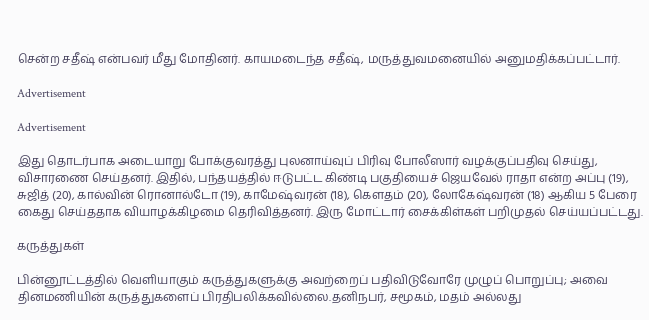சென்ற சதீஷ் என்பவர் மீது மோதினர். காயமடைந்த சதீஷ், மருத்துவமனையில் அனுமதிக்கப்பட்டார்.

Advertisement

Advertisement

இது தொடர்பாக அடையாறு போக்குவரத்து புலனாய்வுப் பிரிவு போலீஸார் வழக்குப்பதிவு செய்து, விசாரணை செய்தனர். இதில், பந்தயத்தில் ஈடுபட்ட கிண்டி பகுதியைச் ஜெயவேல் ராதா என்ற அப்பு (19), சுஜித் (20), கால்வின் ரொனால்டோ (19), காமேஷ்வரன் (18), கெளதம் (20), லோகேஷ்வரன் (18) ஆகிய 5 பேரை கைது செய்ததாக வியாழக்கிழமை தெரிவித்தனர். இரு மோட்டார் சைக்கிள்கள் பறிமுதல் செய்யப்பட்டது.

கருத்துகள்

பின்னூட்டத்தில் வெளியாகும் கருத்துகளுக்கு அவற்றைப் பதிவிடுவோரே முழுப் பொறுப்பு; அவை தினமணியின் கருத்துகளைப் பிரதிபலிக்கவில்லை.தனிநபர், சமூகம், மதம் அல்லது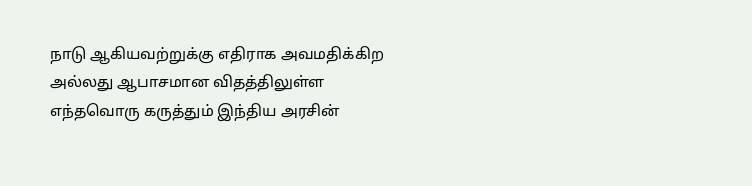நாடு ஆகியவற்றுக்கு எதிராக அவமதிக்கிற அல்லது ஆபாசமான விதத்திலுள்ள எந்தவொரு கருத்தும் இந்திய அரசின்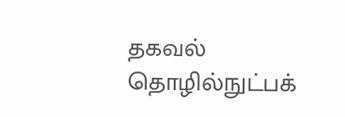தகவல் தொழில்நுட்பக்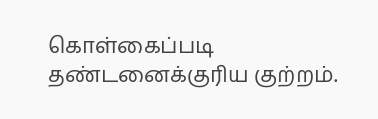கொள்கைப்படி தண்டனைக்குரிய குற்றம்.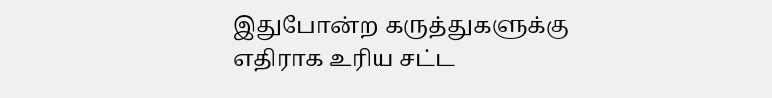இதுபோன்ற கருத்துகளுக்கு எதிராக உரிய சட்ட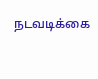நடவடிக்கை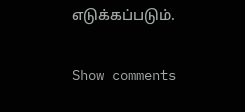எடுக்கப்படும்.

Show comments